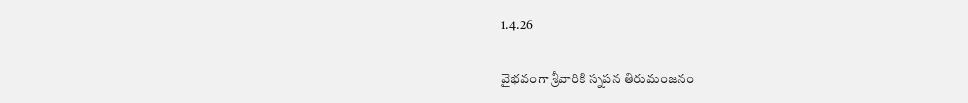1.4.26

వైభవంగా శ్రీ‌వారికి స్నపన తిరుమంజనం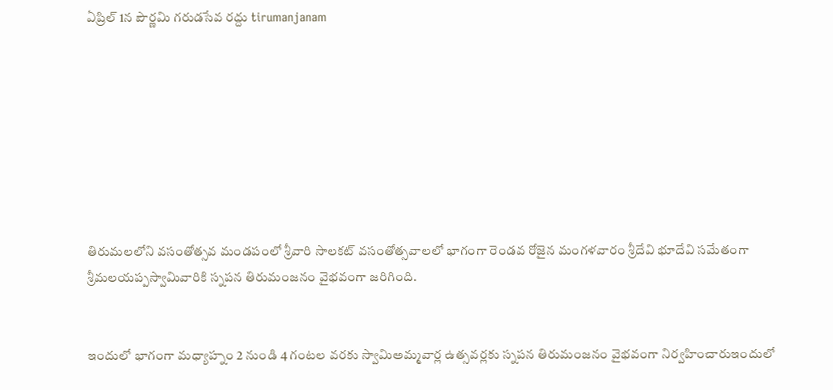ఏప్రిల్ 1న పౌర్ణ‌మి గరుడసేవ రద్దు tirumanjanam








తిరుమలలోని వసంతోత్సవ మండపంలో శ్రీవారి సాలకట్ వసంతోత్సవాలలో భాగంగా రెండ‌వ రోజైన మంగ‌ళ‌వారం శ్రీదేవి భూదేవి సమేతంగా శ్రీమలయప్పస్వామివారికి స్నపన తిరుమంజనం వైభ‌వంగా జ‌రిగింది.


ఇందులో భాగంగా మధ్యాహ్నం 2 నుండి 4 గంటల వరకు స్వామిఅమ్మవార్ల ఉత్సవర్లకు స్నపన తిరుమంజనం వైభవంగా నిర్వహించారుఇందులో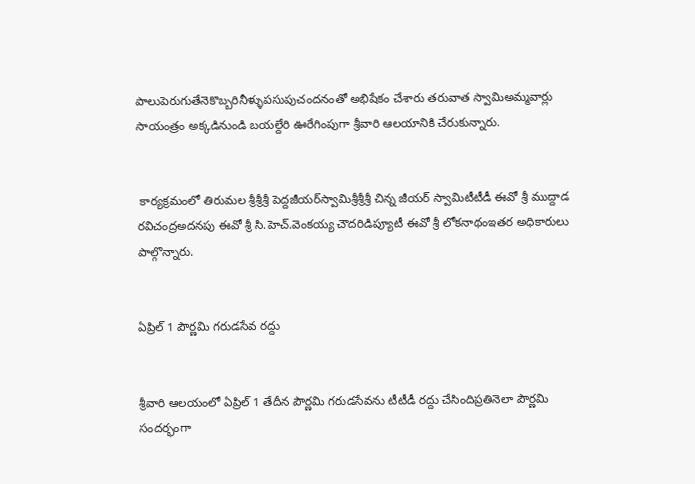పాలుపెరుగుతేనెకొబ్బరినీళ్ళుపసుపుచందనంతో అభిషేకం చేశారు తరువాత స్వామిఅమ్మవార్లు సాయంత్రం అక్కడినుండి బయల్దేరి ఊరేగింపుగా శ్రీవారి ఆలయానికి చేరుకున్నారు.


 కార్యక్రమంలో తిరుమల శ్రీశ్రీశ్రీ పెద్దజీయర్‌స్వామిశ్రీశ్రీశ్రీ చిన్న జీయర్ స్వామిటీటీడీ ఈవో శ్రీ ముద్దాడ ర‌విచంద్ర‌అద‌న‌పు ఈవో శ్రీ సి.హెచ్‌.వెంక‌య్య చౌద‌రిడిప్యూటీ ఈవో శ్రీ లోక‌నాథంఇతర అధికారులు పాల్గొన్నారు.


ఏప్రిల్ 1 పౌర్ణ‌మి గరుడసేవ రద్దు


శ్రీవారి ఆల‌యంలో ఏప్రిల్ 1 తేదీన‌ పౌర్ణమి గరుడసేవను టీటీడీ రద్దు చేసిందిప్రతినెలా పౌర్ణమి సందర్భంగా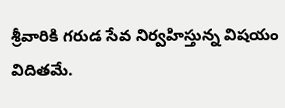శ్రీవారికి గరుడ సేవ నిర్వహిస్తున్న విషయం విదితమే.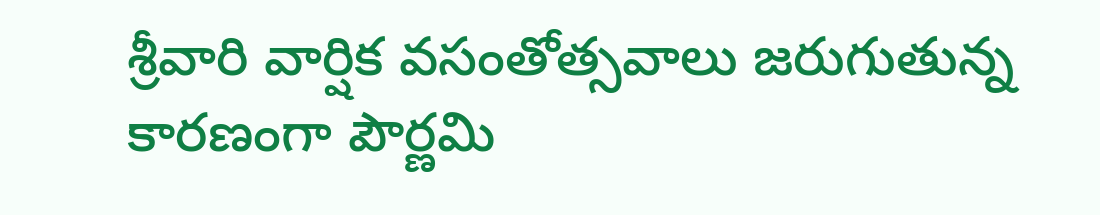శ్రీ‌వారి వార్షిక వ‌సంతోత్స‌వాలు జ‌రుగుతున్న కార‌ణంగా పౌర్ణ‌మి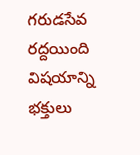గరుడసేవ ర‌ద్ద‌యింది విషయాన్ని భక్తులు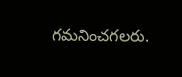గమనించగలరు.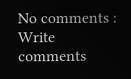No comments :
Write comments